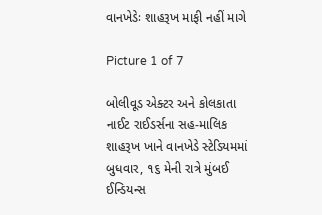વાનખેડેઃ શાહરૂખ માફી નહીં માગે

Picture 1 of 7

બોલીવૂડ એક્ટર અને કોલકાતા નાઈટ રાઈડર્સના સહ-માલિક શાહરૂખ ખાને વાનખેડે સ્ટેડિયમમાં બુધવાર, ૧૬ મેની રાત્રે મુંબઈ ઈન્ડિયન્સ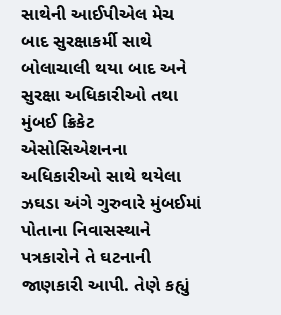સાથેની આઈપીએલ મેચ બાદ સુરક્ષાકર્મી સાથે બોલાચાલી થયા બાદ અને સુરક્ષા અધિકારીઓ તથા મુંબઈ ક્રિકેટ એસોસિએશનના અધિકારીઓ સાથે થયેલા ઝઘડા અંગે ગુરુવારે મુંબઈમાં પોતાના નિવાસસ્થાને પત્રકારોને તે ઘટનાની જાણકારી આપી. તેણે કહ્યું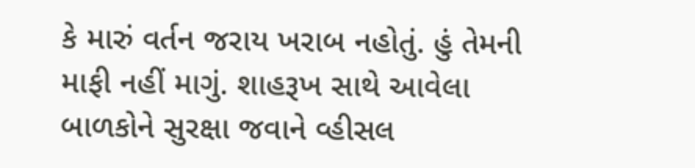કે મારું વર્તન જરાય ખરાબ નહોતું. હું તેમની માફી નહીં માગું. શાહરૂખ સાથે આવેલા બાળકોને સુરક્ષા જવાને વ્હીસલ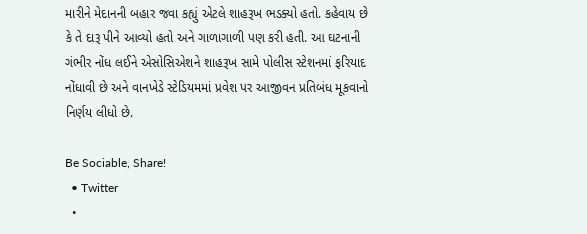મારીને મેદાનની બહાર જવા કહ્યું એટલે શાહરૂખ ભડક્યો હતો. કહેવાય છે કે તે દારૂ પીને આવ્યો હતો અને ગાળાગાળી પણ કરી હતી. આ ઘટનાની ગંભીર નોંધ લઈને એસોસિએશને શાહરૂખ સામે પોલીસ સ્ટેશનમાં ફરિયાદ નોંધાવી છે અને વાનખેડે સ્ટેડિયમમાં પ્રવેશ પર આજીવન પ્રતિબંધ મૂકવાનો નિર્ણય લીધો છે.

Be Sociable, Share!
  • Twitter
  •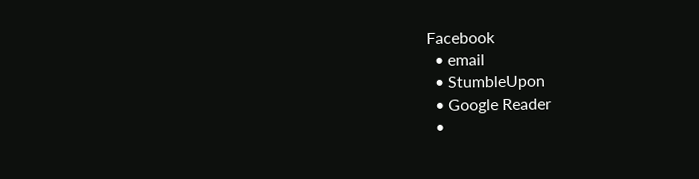Facebook
  • email
  • StumbleUpon
  • Google Reader
  •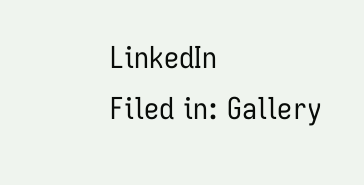LinkedIn
Filed in: Gallery